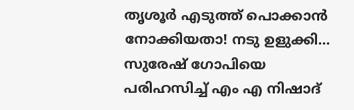തൃശൂർ എടുത്ത് പൊക്കാൻ നോക്കിയതാ! നടു ഉളുക്കി... സുരേഷ് ഗോപിയെ പരിഹസിച്ച് എം എ നിഷാദ്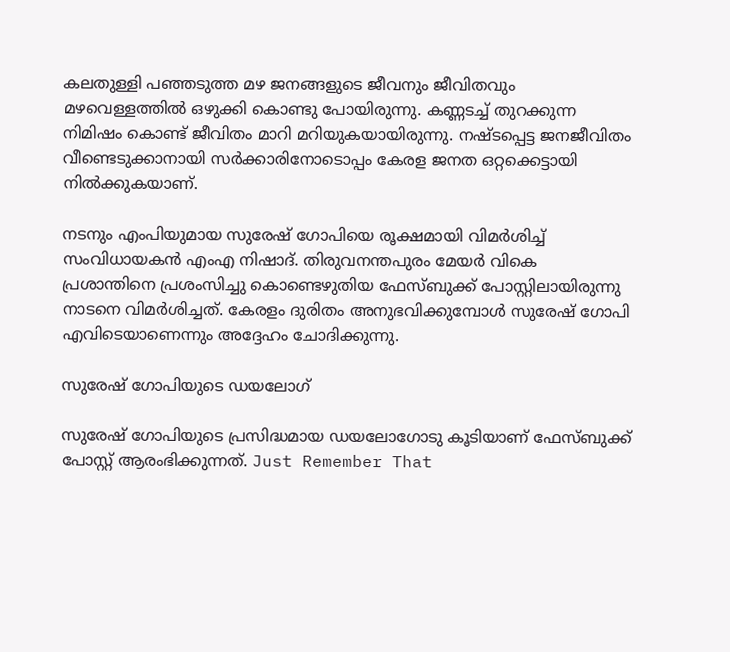കലതുള്ളി പഞ്ഞടുത്ത മഴ ജനങ്ങളുടെ ജീവനും ജീവിതവും മഴവെള്ളത്തിൽ ഒഴുക്കി കൊണ്ടു പോയിരുന്നു. കണ്ണടച്ച് തുറക്കുന്ന നിമിഷം കൊണ്ട് ജീവിതം മാറി മറിയുകയായിരുന്നു. നഷ്ടപ്പെട്ട ജനജീവിതം വീണ്ടെടുക്കാനായി സർക്കാരിനോടൊപ്പം കേരള ജനത ഒറ്റക്കെട്ടായി നിൽക്കുകയാണ്.

നടനും എംപിയുമായ സുരേഷ് ഗോപിയെ രൂക്ഷമായി വിമർശിച്ച് സംവിധായകൻ എംഎ നിഷാദ്. തിരുവനന്തപുരം മേയർ വികെ പ്രശാന്തിനെ പ്രശംസിച്ചു കൊണ്ടെഴുതിയ ഫേസ്ബുക്ക് പോസ്റ്റിലായിരുന്നു നാടനെ വിമർശിച്ചത്. കേരളം ദുരിതം അനുഭവിക്കുമ്പോള്‍ സുരേഷ് ഗോപി എവിടെയാണെന്നും അദ്ദേഹം ചോദിക്കുന്നു.

സുരേഷ് ഗോപിയുടെ ഡയലോഗ്

സുരേഷ് ഗോപിയുടെ പ്രസിദ്ധമായ ഡയലോഗോടു കൂടിയാണ് ഫേസ്ബുക്ക് പോസ്റ്റ് ആരംഭിക്കുന്നത്. Just Remember That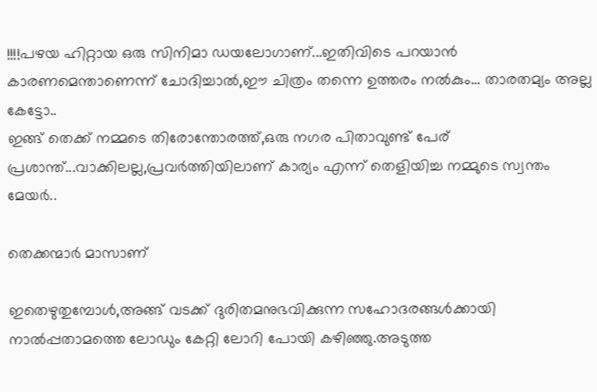!!!!പഴയ ഹിറ്റായ ഒരു സിനിമാ ഡയലോഗാണ്...ഇതിവിടെ പറയാൻ കാരണമെന്താണെന്ന് ചോദിച്ചാൽ,ഈ ചിത്രം തന്നെ ഉത്തരം നൽകും... താരതമ്യം അല്ല കേട്ടോ..
ഇങ്ങ് തെക്ക് നമ്മടെ തിരോന്തോരത്ത്,ഒരു നഗര പിതാവുണ്ട് പേര് പ്രശാന്ത്...വാക്കിലല്ല,പ്രവർത്തിയിലാണ് കാര്യം എന്ന് തെളിയിച്ച നമ്മുടെ സ്വന്തം മേയർ..

തെക്കന്മാർ മാസാണ്

ഇതെഴുതുമ്പോൾ,അങ്ങ് വടക്ക് ദുരിതമനുഭവിക്കുന്ന സഹോദരങ്ങൾക്കായി നാൽപ്പതാമത്തെ ലോഡും കേറ്റി ലോറി പോയി കഴിഞ്ഞു.അടുത്ത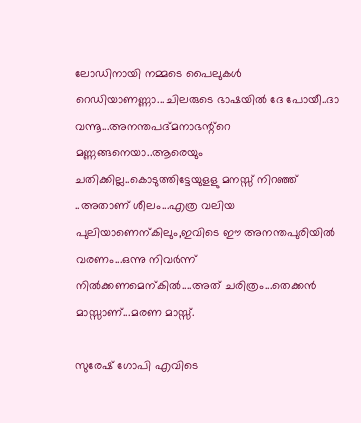ലോഡിനായി നമ്മടെ പൈലുകൾ റെഡിയാണണ്ണാ...ചിലരുടെ ഭാഷയിൽ ദേ പോയീ..ദാ വന്നൂ...അനന്തപദ്മനാഭന്റ്റെ മണ്ണങ്ങനെയാ..ആരെയും ചതിക്കില്ല..കൊടുത്തിട്ടേയുളളു മനസ്സ് നിറഞ്ഞ് ..അതാണ് ശീലം...എത്ര വലിയ പുലിയാണെന്കിലും,ഇവിടെ ഈ അനന്തപുരിയിൽ വരണം...ഒന്നു നിവർന്ന് നിൽക്കണമെന്കിൽ....അത് ചരിത്രം...തെക്കൻ മാസ്സാണ്...മരണ മാസ്സ്.

സുരേഷ് ഗോപി എവിടെ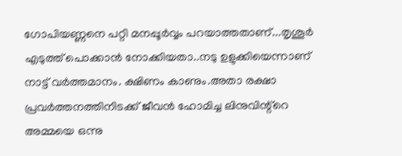ഗോപിയണ്ണനെ പറ്റി മനപ്പൂർവ്വം പറയാത്തതാണ്...തൃശൂർ എടുത്ത് പൊക്കാൻ നോക്കിയതാ..നടു ഉളുക്കിയെന്നാണ് നാട്ട് വർത്തമാനം. ക്ഷിണം കാണും.അതാ രക്ഷാ പ്രവർത്തനത്തിനിടക്ക് ജീവൻ ഹോമിച്ച ലിനുവിന്റ്റെ അമ്മയെ ഒന്നു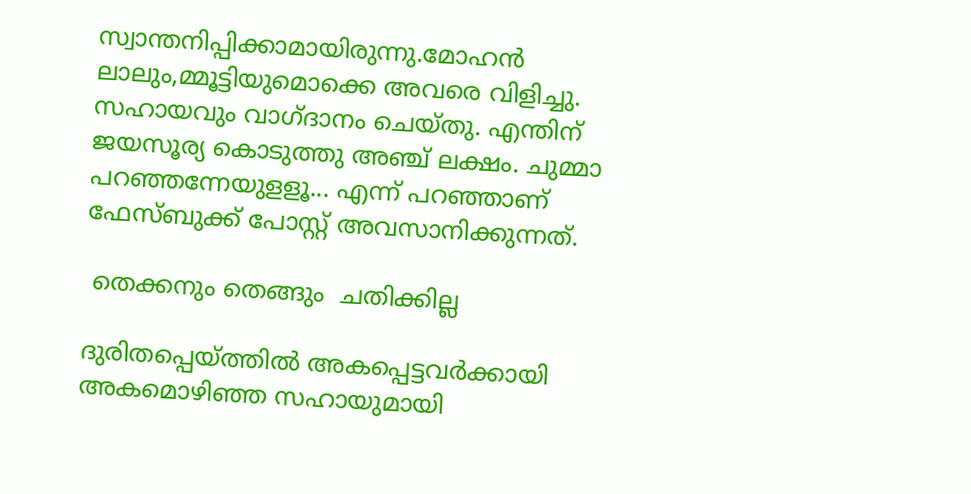സ്വാന്തനിപ്പിക്കാമായിരുന്നു.മോഹൻ ലാലും,മ്മൂട്ടിയുമൊക്കെ അവരെ വിളിച്ചു. സഹായവും വാഗ്ദാനം ചെയ്തു. എന്തിന് ജയസൂര്യ കൊടുത്തു അഞ്ച് ലക്ഷം. ചുമ്മാ പറഞ്ഞന്നേയുളളൂ... എന്ന് പറഞ്ഞാണ് ഫേസ്ബുക്ക് പോസ്റ്റ് അവസാനിക്കുന്നത്.

 തെക്കനും തെങ്ങും  ചതിക്കില്ല

ദുരിതപ്പെയ്ത്തിൽ അകപ്പെട്ടവർക്കായി അകമൊഴിഞ്ഞ സഹായുമായി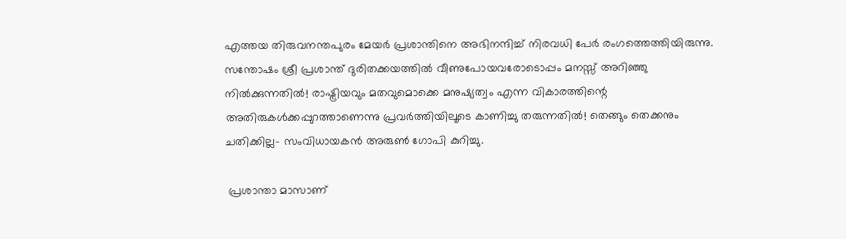എത്തയ തിരുവനന്തപുരം മേയർ പ്രശാന്തിനെ അഭിനന്ദിച്ച് നിരവധി പേർ രംഗത്തെത്തിയിരുന്നു. സന്തോഷം ശ്രീ പ്രശാന്ത് ദുരിതക്കയത്തിൽ വീണുപോയവരോടൊപ്പം മനസ്സ് അറിഞ്ഞു നിൽക്കുന്നതിൽ! രാഷ്ട്രിയവും മതവുമൊക്കെ മനുഷ്യത്വം എന്ന വികാരത്തിന്റെ അതിരുകൾക്കപ്പുറത്താണെന്നു പ്രവർത്തിയിലൂടെ കാണിച്ചു തരുന്നതിൽ! തെങ്ങും തെക്കനും ചതിക്കില്ല- സംവിധായകൻ അരുൺ ഗോപി കുറിച്ചു.

 പ്രശാന്താ മാസാണ്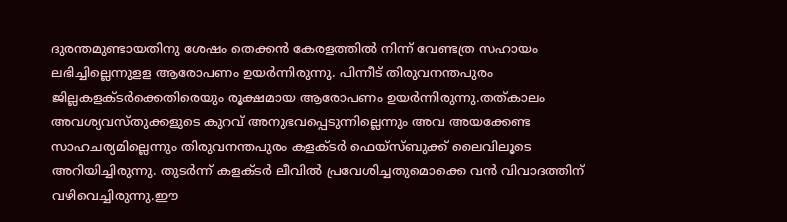ദുരന്തമുണ്ടായതിനു ശേഷം തെക്കൻ കേരളത്തിൽ നിന്ന് വേണ്ടത്ര സഹായം ലഭിച്ചില്ലെന്നുളള ആരോപണം ഉയർന്നിരുന്നു. പിന്നീട് തിരുവനന്തപുരം ജില്ലകളക്ടർക്കെതിരെയും രൂക്ഷമായ ആരോപണം ഉയർന്നിരുന്നു.തത്കാലം അവശ്യവസ്തുക്കളുടെ കുറവ് അനുഭവപ്പെടുന്നില്ലെന്നും അവ അയക്കേണ്ട സാഹചര്യമില്ലെന്നും തിരുവനന്തപുരം കളക്ടര്‍ ഫെയ്‌സ്ബുക്ക് ലൈവിലൂടെ അറിയിച്ചിരുന്നു. തുടർന്ന് കളക്ടർ ലീവിൽ പ്രവേശിച്ചതുമൊക്കെ വൻ വിവാദത്തിന് വഴിവെച്ചിരുന്നു.ഈ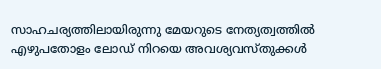സാഹചര്യത്തിലായിരുന്നു മേയറുടെ നേത്യത്വത്തിൽ എഴുപതോളം ലോഡ് നിറയെ അവശ്യവസ്തുക്കള്‍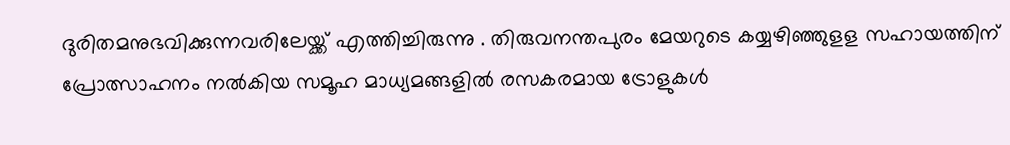ദുരിതമനുഭവിക്കുന്നവരിലേയ്ക്ക് എത്തിച്ചിരുന്നു . തിരുവനന്തപുരം മേയറുടെ കയ്യഴിഞ്ഞുളള സഹായത്തിന് പ്രോത്സാഹനം നൽകിയ സമൂഹ മാധ്യമങ്ങളിൽ രസകരമായ ട്രോളുകൾ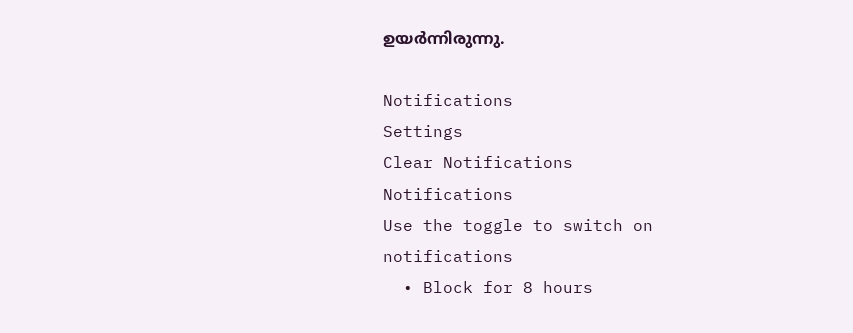ഉയർന്നിരുന്നു.

Notifications
Settings
Clear Notifications
Notifications
Use the toggle to switch on notifications
  • Block for 8 hours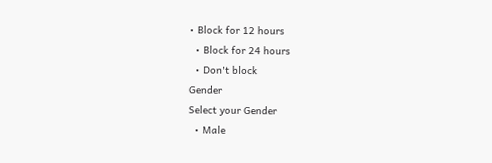• Block for 12 hours
  • Block for 24 hours
  • Don't block
Gender
Select your Gender
  • Male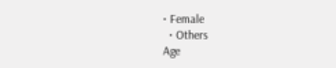• Female
  • Others
Age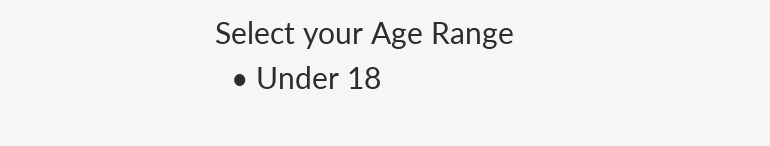Select your Age Range
  • Under 18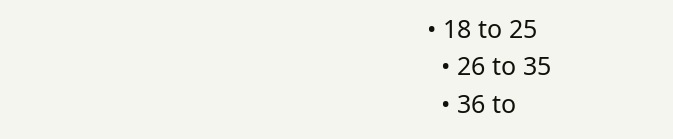• 18 to 25
  • 26 to 35
  • 36 to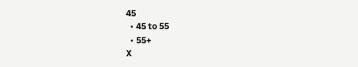45
  • 45 to 55
  • 55+
X